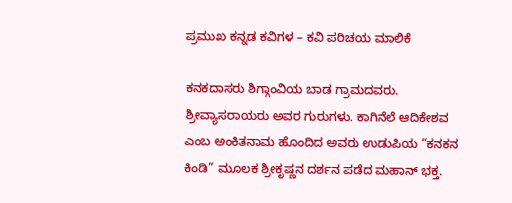ಪ್ರಮುಖ ಕನ್ನಡ ಕವಿಗಳ – ಕವಿ ಪರಿಚಯ ಮಾಲಿಕೆ

ಕನಕದಾಸರು ಶಿಗ್ಗಾಂವಿಯ ಬಾಡ ಗ್ರಾಮದವರು. ಶ್ರೀವ್ಯಾಸರಾಯರು ಅವರ ಗುರುಗಳು. ಕಾಗಿನೆಲೆ ಆದಿಕೇಶವ ಎಂಬ ಅಂಕಿತನಾಮ ಹೊಂದಿದ ಅವರು ಉಡುಪಿಯ “ಕನಕನ ಕಿಂಡಿ” ಮೂಲಕ ಶ್ರೀಕೃಷ್ಣನ ದರ್ಶನ ಪಡೆದ ಮಹಾನ್ ಭಕ್ತ.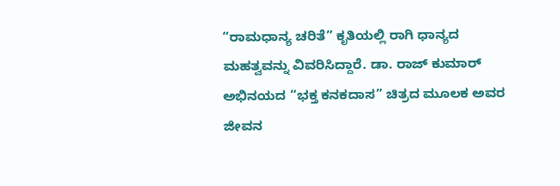“ರಾಮಧಾನ್ಯ ಚರಿತೆ” ಕೃತಿಯಲ್ಲಿ ರಾಗಿ ಧಾನ್ಯದ ಮಹತ್ವವನ್ನು ವಿವರಿಸಿದ್ದಾರೆ. ಡಾ. ರಾಜ್ ಕುಮಾರ್ ಅಭಿನಯದ “ಭಕ್ತ ಕನಕದಾಸ” ಚಿತ್ರದ ಮೂಲಕ ಅವರ ಜೀವನ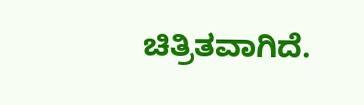ಚಿತ್ರಿತವಾಗಿದೆ.